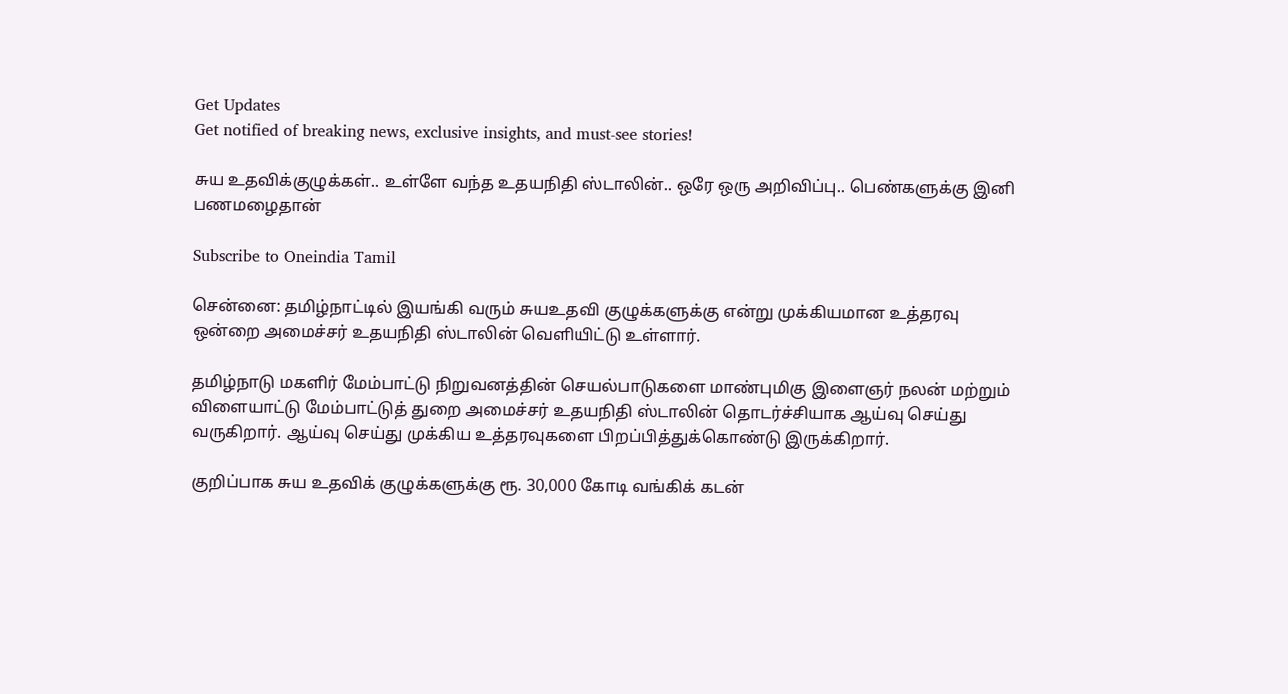Get Updates
Get notified of breaking news, exclusive insights, and must-see stories!

சுய உதவிக்குழுக்கள்.. உள்ளே வந்த உதயநிதி ஸ்டாலின்.. ஒரே ஒரு அறிவிப்பு.. பெண்களுக்கு இனி பணமழைதான்

Subscribe to Oneindia Tamil

சென்னை: தமிழ்நாட்டில் இயங்கி வரும் சுயஉதவி குழுக்களுக்கு என்று முக்கியமான உத்தரவு ஒன்றை அமைச்சர் உதயநிதி ஸ்டாலின் வெளியிட்டு உள்ளார்.

தமிழ்நாடு மகளிர் மேம்பாட்டு நிறுவனத்தின் செயல்பாடுகளை மாண்புமிகு இளைஞர் நலன் மற்றும் விளையாட்டு மேம்பாட்டுத் துறை அமைச்சர் உதயநிதி ஸ்டாலின் தொடர்ச்சியாக ஆய்வு செய்து வருகிறார். ஆய்வு செய்து முக்கிய உத்தரவுகளை பிறப்பித்துக்கொண்டு இருக்கிறார்.

குறிப்பாக சுய உதவிக் குழுக்களுக்கு ரூ. 30,000 கோடி வங்கிக் கடன்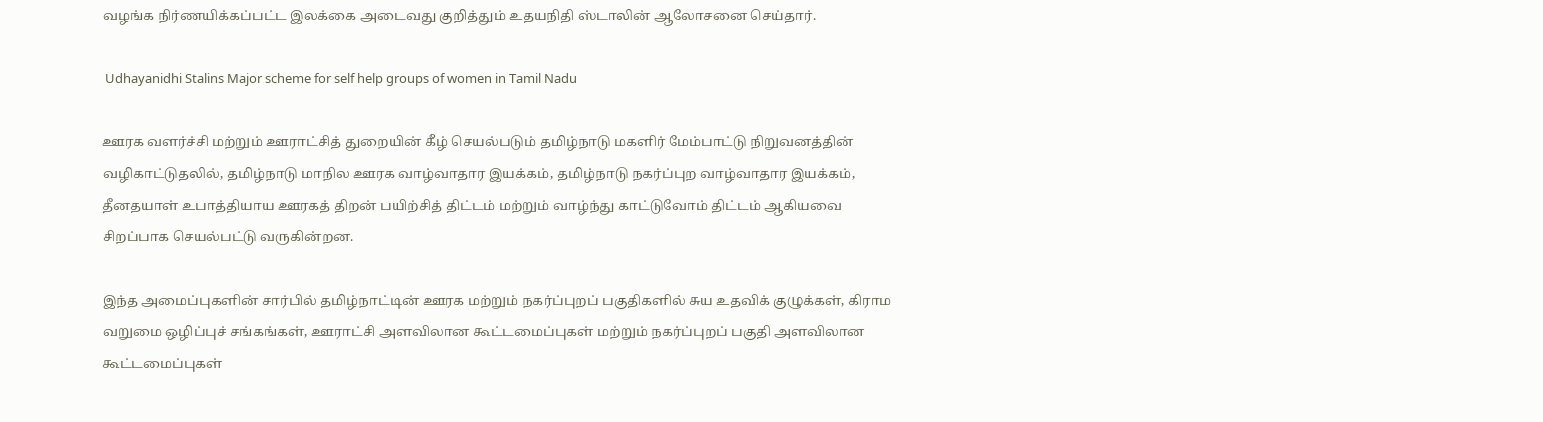வழங்க நிர்ணயிக்கப்பட்ட இலக்கை அடைவது குறித்தும் உதயநிதி ஸ்டாலின் ஆலோசனை செய்தார்.

 Udhayanidhi Stalins Major scheme for self help groups of women in Tamil Nadu

ஊரக வளர்ச்சி மற்றும் ஊராட்சித் துறையின் கீழ் செயல்படும் தமிழ்நாடு மகளிர் மேம்பாட்டு நிறுவனத்தின் வழிகாட்டுதலில், தமிழ்நாடு மாநில ஊரக வாழ்வாதார இயக்கம், தமிழ்நாடு நகர்ப்புற வாழ்வாதார இயக்கம், தீனதயாள் உபாத்தியாய ஊரகத் திறன் பயிற்சித் திட்டம் மற்றும் வாழ்ந்து காட்டுவோம் திட்டம் ஆகியவை சிறப்பாக செயல்பட்டு வருகின்றன.

இந்த அமைப்புகளின் சார்பில் தமிழ்நாட்டின் ஊரக மற்றும் நகர்ப்புறப் பகுதிகளில் சுய உதவிக் குழுக்கள், கிராம வறுமை ஒழிப்புச் சங்கங்கள், ஊராட்சி அளவிலான கூட்டமைப்புகள் மற்றும் நகர்ப்புறப் பகுதி அளவிலான கூட்டமைப்புகள்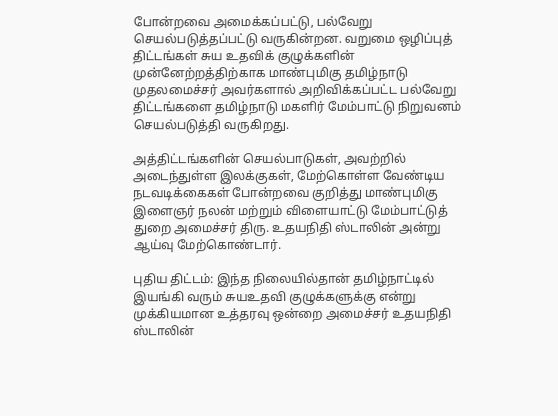போன்றவை அமைக்கப்பட்டு, பல்வேறு செயல்படுத்தப்பட்டு வருகின்றன. வறுமை ஒழிப்புத் திட்டங்கள் சுய உதவிக் குழுக்களின் முன்னேற்றத்திற்காக மாண்புமிகு தமிழ்நாடு முதலமைச்சர் அவர்களால் அறிவிக்கப்பட்ட பல்வேறு திட்டங்களை தமிழ்நாடு மகளிர் மேம்பாட்டு நிறுவனம் செயல்படுத்தி வருகிறது.

அத்திட்டங்களின் செயல்பாடுகள், அவற்றில் அடைந்துள்ள இலக்குகள், மேற்கொள்ள வேண்டிய நடவடிக்கைகள் போன்றவை குறித்து மாண்புமிகு இளைஞர் நலன் மற்றும் விளையாட்டு மேம்பாட்டுத் துறை அமைச்சர் திரு. உதயநிதி ஸ்டாலின் அன்று ஆய்வு மேற்கொண்டார்.

புதிய திட்டம்: இந்த நிலையில்தான் தமிழ்நாட்டில் இயங்கி வரும் சுயஉதவி குழுக்களுக்கு என்று முக்கியமான உத்தரவு ஒன்றை அமைச்சர் உதயநிதி ஸ்டாலின்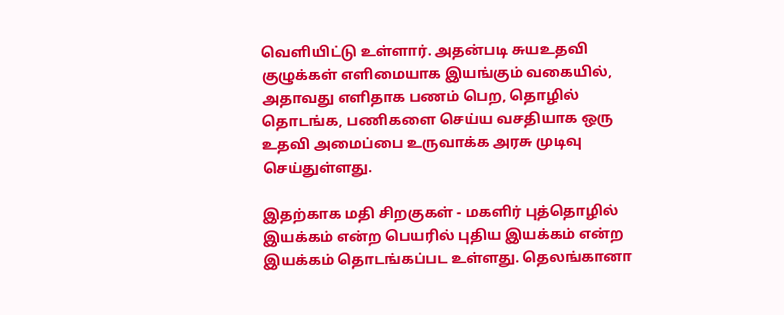வெளியிட்டு உள்ளார். அதன்படி சுயஉதவி குழுக்கள் எளிமையாக இயங்கும் வகையில், அதாவது எளிதாக பணம் பெற, தொழில் தொடங்க, பணிகளை செய்ய வசதியாக ஒரு உதவி அமைப்பை உருவாக்க அரசு முடிவு செய்துள்ளது.

இதற்காக மதி சிறகுகள் - மகளிர் புத்தொழில் இயக்கம் என்ற பெயரில் புதிய இயக்கம் என்ற இயக்கம் தொடங்கப்பட உள்ளது. தெலங்கானா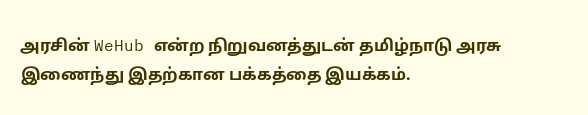அரசின் WeHub என்ற நிறுவனத்துடன் தமிழ்நாடு அரசு இணைந்து இதற்கான பக்கத்தை இயக்கம்.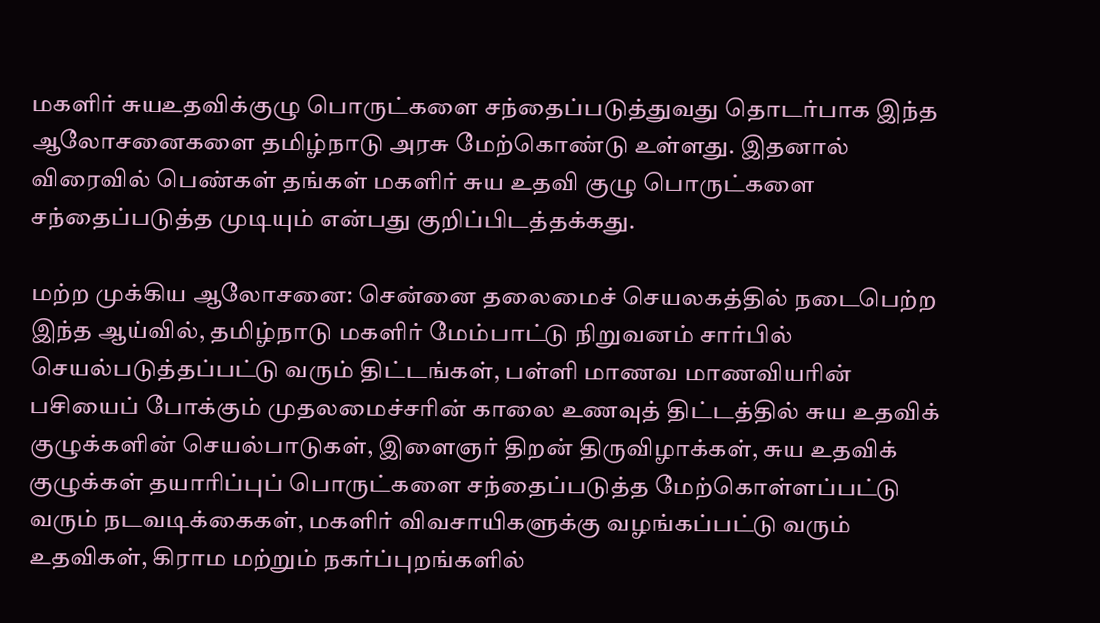மகளிர் சுயஉதவிக்குழு பொருட்களை சந்தைப்படுத்துவது தொடர்பாக இந்த ஆலோசனைகளை தமிழ்நாடு அரசு மேற்கொண்டு உள்ளது. இதனால் விரைவில் பெண்கள் தங்கள் மகளிர் சுய உதவி குழு பொருட்களை சந்தைப்படுத்த முடியும் என்பது குறிப்பிடத்தக்கது.

மற்ற முக்கிய ஆலோசனை: சென்னை தலைமைச் செயலகத்தில் நடைபெற்ற இந்த ஆய்வில், தமிழ்நாடு மகளிர் மேம்பாட்டு நிறுவனம் சார்பில் செயல்படுத்தப்பட்டு வரும் திட்டங்கள், பள்ளி மாணவ மாணவியரின் பசியைப் போக்கும் முதலமைச்சரின் காலை உணவுத் திட்டத்தில் சுய உதவிக் குழுக்களின் செயல்பாடுகள், இளைஞர் திறன் திருவிழாக்கள், சுய உதவிக் குழுக்கள் தயாரிப்புப் பொருட்களை சந்தைப்படுத்த மேற்கொள்ளப்பட்டு வரும் நடவடிக்கைகள், மகளிர் விவசாயிகளுக்கு வழங்கப்பட்டு வரும் உதவிகள், கிராம மற்றும் நகர்ப்புறங்களில்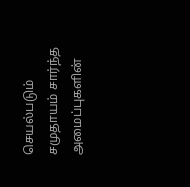செயல்படும் சமுதாயம் சார்ந்த அமைப்புகளின்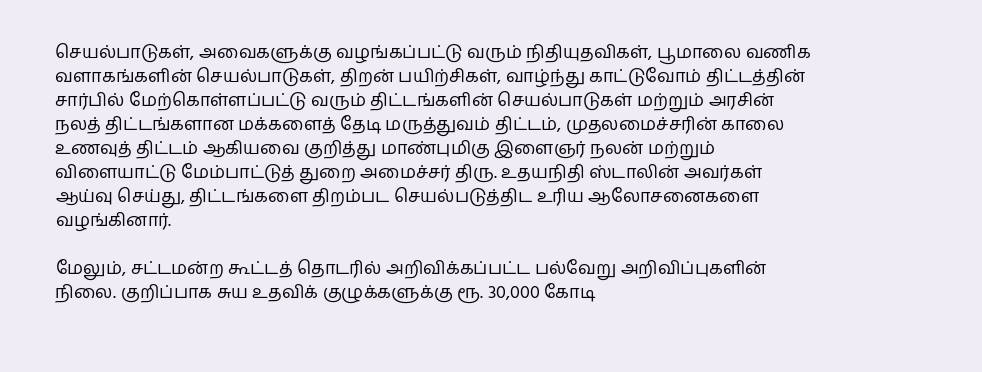செயல்பாடுகள், அவைகளுக்கு வழங்கப்பட்டு வரும் நிதியுதவிகள், பூமாலை வணிக வளாகங்களின் செயல்பாடுகள், திறன் பயிற்சிகள், வாழ்ந்து காட்டுவோம் திட்டத்தின் சார்பில் மேற்கொள்ளப்பட்டு வரும் திட்டங்களின் செயல்பாடுகள் மற்றும் அரசின் நலத் திட்டங்களான மக்களைத் தேடி மருத்துவம் திட்டம், முதலமைச்சரின் காலை உணவுத் திட்டம் ஆகியவை குறித்து மாண்புமிகு இளைஞர் நலன் மற்றும் விளையாட்டு மேம்பாட்டுத் துறை அமைச்சர் திரு. உதயநிதி ஸ்டாலின் அவர்கள் ஆய்வு செய்து, திட்டங்களை திறம்பட செயல்படுத்திட உரிய ஆலோசனைகளை வழங்கினார்.

மேலும், சட்டமன்ற கூட்டத் தொடரில் அறிவிக்கப்பட்ட பல்வேறு அறிவிப்புகளின் நிலை. குறிப்பாக சுய உதவிக் குழுக்களுக்கு ரூ. 30,000 கோடி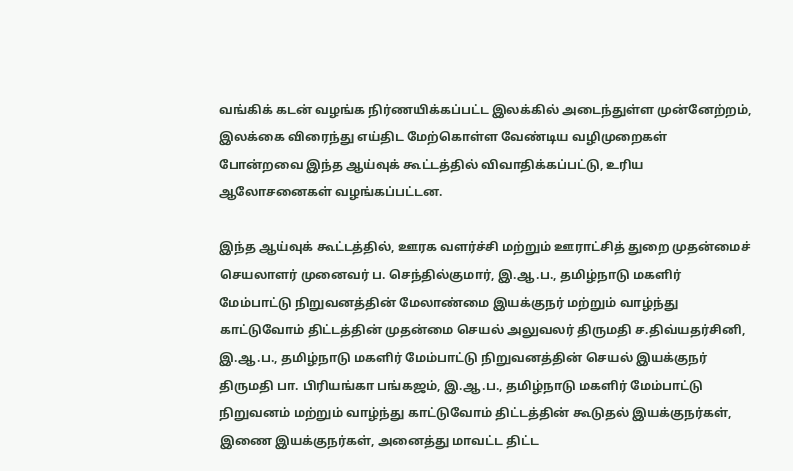வங்கிக் கடன் வழங்க நிர்ணயிக்கப்பட்ட இலக்கில் அடைந்துள்ள முன்னேற்றம், இலக்கை விரைந்து எய்திட மேற்கொள்ள வேண்டிய வழிமுறைகள் போன்றவை இந்த ஆய்வுக் கூட்டத்தில் விவாதிக்கப்பட்டு, உரிய ஆலோசனைகள் வழங்கப்பட்டன.

இந்த ஆய்வுக் கூட்டத்தில், ஊரக வளர்ச்சி மற்றும் ஊராட்சித் துறை முதன்மைச் செயலாளர் முனைவர் ப. செந்தில்குமார், இ.ஆ.ப., தமிழ்நாடு மகளிர் மேம்பாட்டு நிறுவனத்தின் மேலாண்மை இயக்குநர் மற்றும் வாழ்ந்து காட்டுவோம் திட்டத்தின் முதன்மை செயல் அலுவலர் திருமதி ச.திவ்யதர்சினி, இ.ஆ.ப., தமிழ்நாடு மகளிர் மேம்பாட்டு நிறுவனத்தின் செயல் இயக்குநர் திருமதி பா. பிரியங்கா பங்கஜம், இ.ஆ.ப., தமிழ்நாடு மகளிர் மேம்பாட்டு நிறுவனம் மற்றும் வாழ்ந்து காட்டுவோம் திட்டத்தின் கூடுதல் இயக்குநர்கள், இணை இயக்குநர்கள், அனைத்து மாவட்ட திட்ட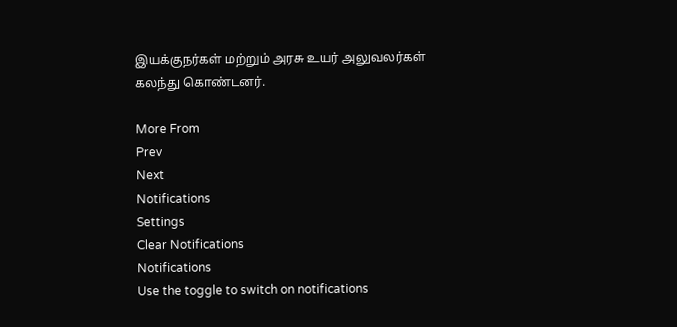இயக்குநர்கள் மற்றும் அரசு உயர் அலுவலர்கள் கலந்து கொண்டனர்.

More From
Prev
Next
Notifications
Settings
Clear Notifications
Notifications
Use the toggle to switch on notifications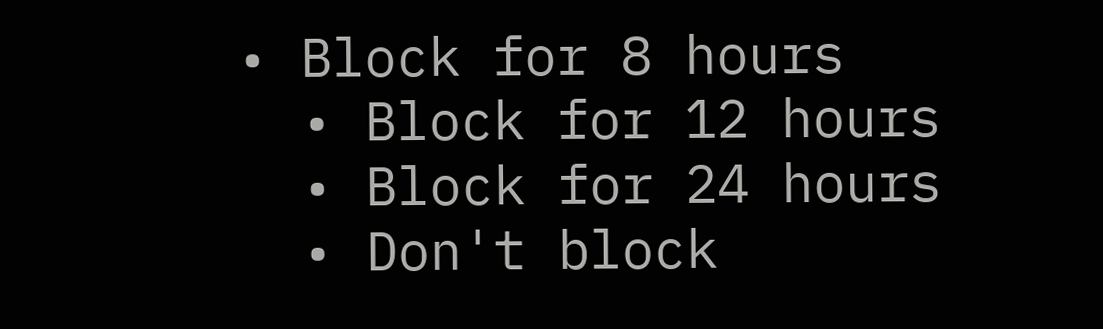• Block for 8 hours
  • Block for 12 hours
  • Block for 24 hours
  • Don't block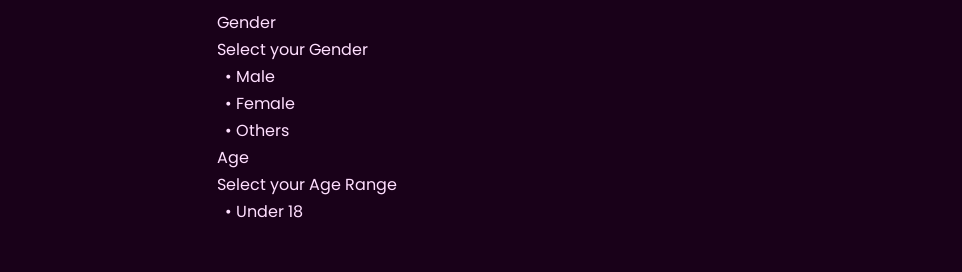Gender
Select your Gender
  • Male
  • Female
  • Others
Age
Select your Age Range
  • Under 18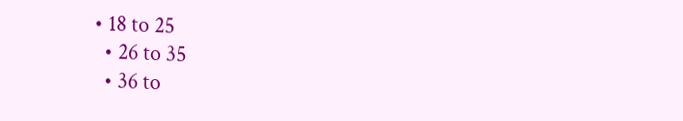• 18 to 25
  • 26 to 35
  • 36 to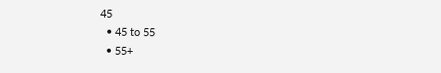45
  • 45 to 55
  • 55+